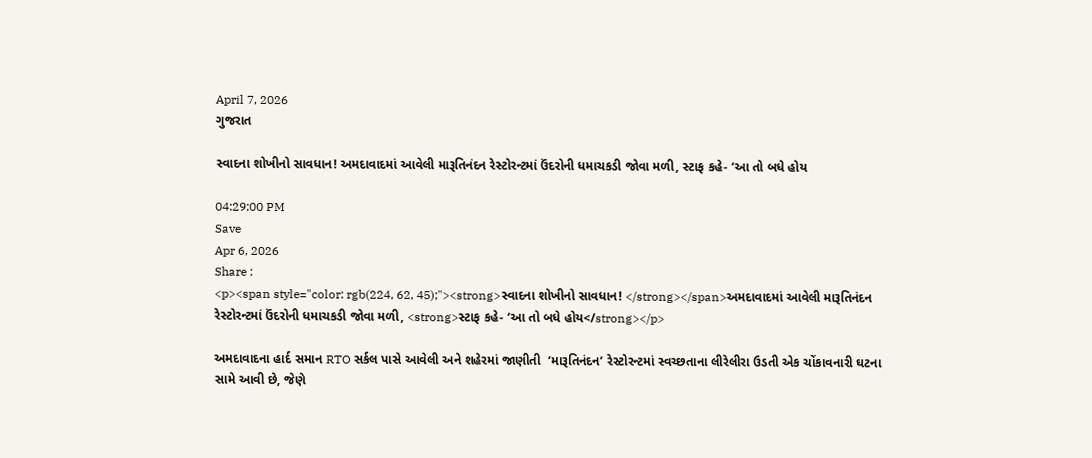April 7, 2026
ગુજરાત

સ્વાદના શોખીનો સાવધાન! અમદાવાદમાં આવેલી મારૂતિનંદન રેસ્ટોરન્ટમાં ઉંદરોની ધમાચકડી જોવા મળી, સ્ટાફ કહે- ‘આ તો બધે હોય

04:29:00 PM
Save
Apr 6, 2026
Share :
<p><span style="color: rgb(224, 62, 45);"><strong>સ્વાદના શોખીનો સાવધાન! </strong></span>અમદાવાદમાં આવેલી મારૂતિનંદન રેસ્ટોરન્ટમાં ઉંદરોની ધમાચકડી જોવા મળી, <strong>સ્ટાફ કહે- ‘આ તો બધે હોય</strong></p>

અમદાવાદના હાર્દ સમાન RTO સર્કલ પાસે આવેલી અને શહેરમાં જાણીતી  ‘મારૂતિનંદન’ રેસ્ટોરન્ટમાં સ્વચ્છતાના લીરેલીરા ઉડતી એક ચોંકાવનારી ઘટના સામે આવી છે, જેણે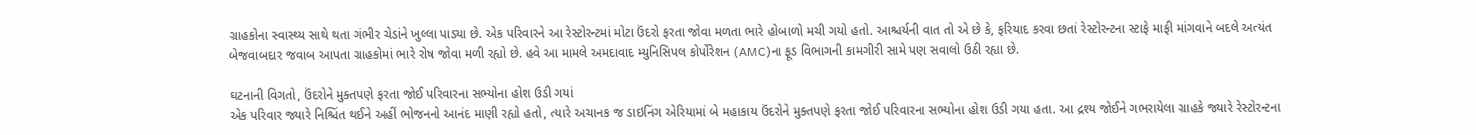ગ્રાહકોના સ્વાસ્થ્ય સાથે થતા ગંભીર ચેડાંને ખુલ્લા પાડ્યા છે. એક પરિવારને આ રેસ્ટોરન્ટમાં મોટા ઉંદરો ફરતા જોવા મળતા ભારે હોબાળો મચી ગયો હતો. આશ્ચર્યની વાત તો એ છે કે, ફરિયાદ કરવા છતાં રેસ્ટોરન્ટના સ્ટાફે માફી માંગવાને બદલે અત્યંત બેજવાબદાર જવાબ આપતા ગ્રાહકોમાં ભારે રોષ જોવા મળી રહ્યો છે. હવે આ મામલે અમદાવાદ મ્યુનિસિપલ કોર્પોરેશન (AMC)ના ફૂડ વિભાગની કામગીરી સામે પણ સવાલો ઉઠી રહ્યા છે.

ઘટનાની વિગતો, ઉંદરોને મુક્તપણે ફરતા જોઈ પરિવારના સભ્યોના હોશ ઉડી ગયાં
એક પરિવાર જ્યારે નિશ્ચિંત થઈને અહીં ભોજનનો આનંદ માણી રહ્યો હતો, ત્યારે અચાનક જ ડાઇનિંગ એરિયામાં બે મહાકાય ઉંદરોને મુક્તપણે ફરતા જોઈ પરિવારના સભ્યોના હોશ ઉડી ગયા હતા. આ દ્રશ્ય જોઈને ગભરાયેલા ગ્રાહકે જ્યારે રેસ્ટોરન્ટના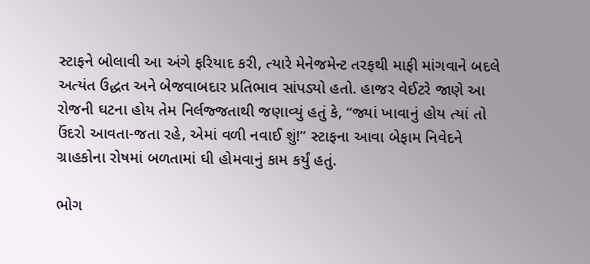સ્ટાફને બોલાવી આ અંગે ફરિયાદ કરી, ત્યારે મેનેજમેન્ટ તરફથી માફી માંગવાને બદલે અત્યંત ઉદ્ધત અને બેજવાબદાર પ્રતિભાવ સાંપડ્યો હતો. હાજર વેઈટરે જાણે આ રોજની ઘટના હોય તેમ નિર્લજ્જતાથી જણાવ્યું હતું કે, “જ્યાં ખાવાનું હોય ત્યાં તો ઉંદરો આવતા-જતા રહે, એમાં વળી નવાઈ શું!” સ્ટાફના આવા બેફામ નિવેદને ગ્રાહકોના રોષમાં બળતામાં ઘી હોમવાનું કામ કર્યું હતું.

ભોગ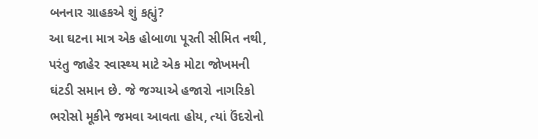બનનાર ગ્રાહકએ શું કહ્યું?
આ ઘટના માત્ર એક હોબાળા પૂરતી સીમિત નથી, પરંતુ જાહેર સ્વાસ્થ્ય માટે એક મોટા જોખમની ઘંટડી સમાન છે. જે જગ્યાએ હજારો નાગરિકો ભરોસો મૂકીને જમવા આવતા હોય, ત્યાં ઉંદરોનો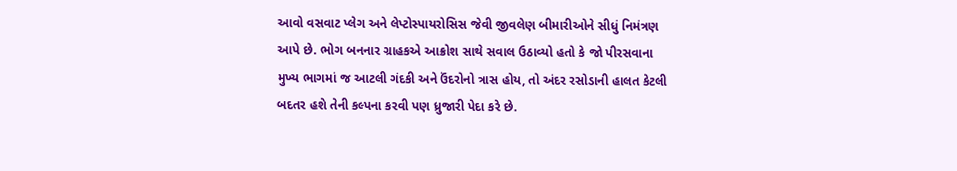આવો વસવાટ પ્લેગ અને લેપ્ટોસ્પાયરોસિસ જેવી જીવલેણ બીમારીઓને સીધું નિમંત્રણ આપે છે. ભોગ બનનાર ગ્રાહકએ આક્રોશ સાથે સવાલ ઉઠાવ્યો હતો કે જો પીરસવાના મુખ્ય ભાગમાં જ આટલી ગંદકી અને ઉંદરોનો ત્રાસ હોય, તો અંદર રસોડાની હાલત કેટલી બદતર હશે તેની કલ્પના કરવી પણ ધ્રુજારી પેદા કરે છે.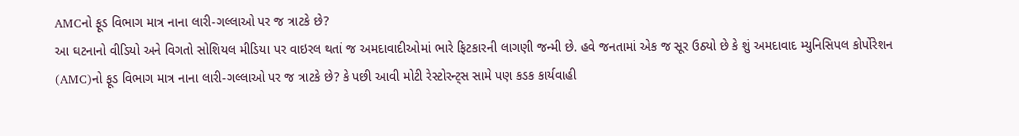AMCનો ફૂડ વિભાગ માત્ર નાના લારી-ગલ્લાઓ પર જ ત્રાટકે છે?
આ ઘટનાનો વીડિયો અને વિગતો સોશિયલ મીડિયા પર વાઇરલ થતાં જ અમદાવાદીઓમાં ભારે ફિટકારની લાગણી જન્મી છે. હવે જનતામાં એક જ સૂર ઉઠ્યો છે કે શું અમદાવાદ મ્યુનિસિપલ કોર્પોરેશન (AMC)નો ફૂડ વિભાગ માત્ર નાના લારી-ગલ્લાઓ પર જ ત્રાટકે છે? કે પછી આવી મોટી રેસ્ટોરન્ટ્સ સામે પણ કડક કાર્યવાહી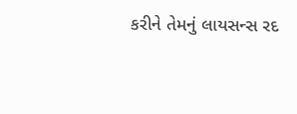કરીને તેમનું લાયસન્સ રદ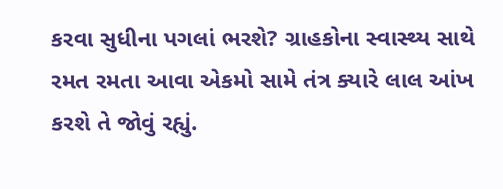કરવા સુધીના પગલાં ભરશે? ગ્રાહકોના સ્વાસ્થ્ય સાથે રમત રમતા આવા એકમો સામે તંત્ર ક્યારે લાલ આંખ કરશે તે જોવું રહ્યું.